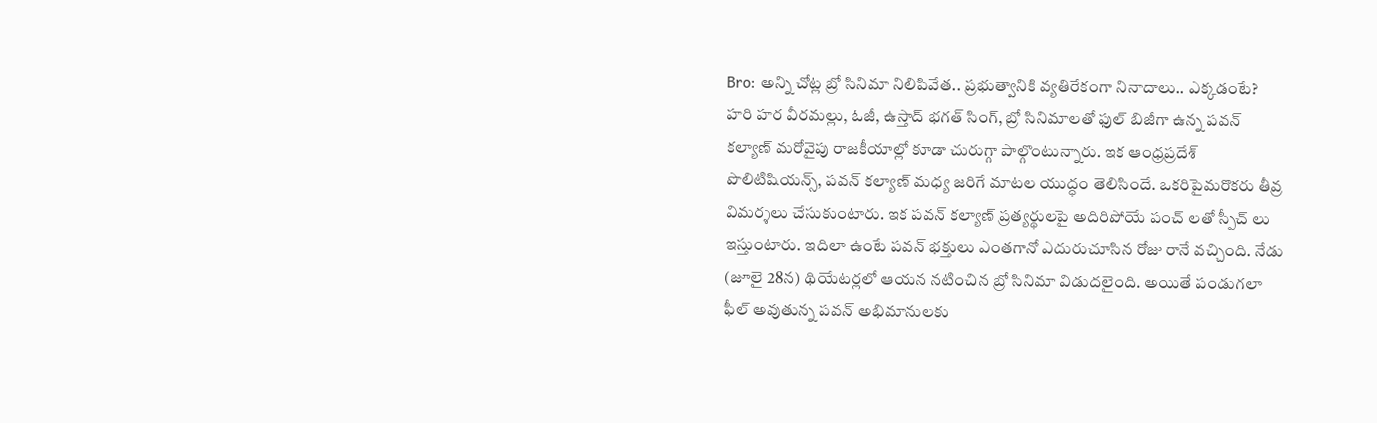Bro: అన్ని చోట్ల బ్రో సినిమా నిలిపివేత.. ప్రభుత్వానికి వ్యతిరేకంగా నినాదాలు.. ఎక్కడంటే?
హరి హర వీరమల్లు, ఓజీ, ఉస్తాద్ భగత్ సింగ్, బ్రో సినిమాలతో ఫుల్ బిజీగా ఉన్న పవన్ కల్యాణ్ మరోవైపు రాజకీయాల్లో కూడా చురుగ్గా పాల్గొంటున్నారు. ఇక ఆంధ్రప్రదేశ్ పొలిటిషియన్స్, పవన్ కల్యాణ్ మధ్య జరిగే మాటల యుద్ధం తెలిసిందే. ఒకరిపైమరొకరు తీవ్ర విమర్శలు చేసుకుంటారు. ఇక పవన్ కల్యాణ్ ప్రత్యర్థులపై అదిరిపోయే పంచ్ లతో స్పీచ్ లు ఇస్తుంటారు. ఇదిలా ఉంటే పవన్ భక్తులు ఎంతగానో ఎదురుచూసిన రోజు రానే వచ్చింది. నేడు (జూలై 28న) థియేటర్లలో ఆయన నటించిన బ్రో సినిమా విడుదలైంది. అయితే పండుగలా ఫీల్ అవుతున్న పవన్ అభిమానులకు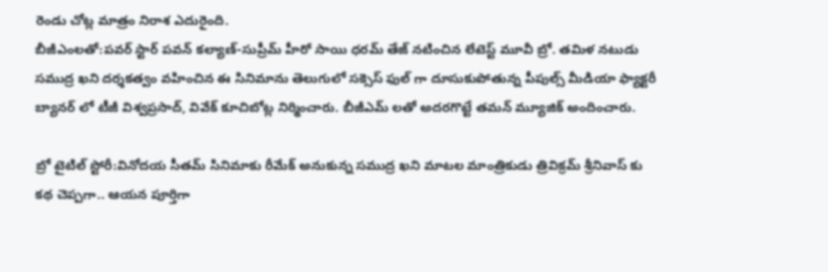రెండు చోట్ల మాత్రం నిరాశ ఎదురైంది.
బీజీఎంలతో:పవర్ స్టార్ పవన్ కల్యాణ్-సుప్రీమ్ హీరో సాయి ధరమ్ తేజ్ నటించిన లేటెస్ట్ మూవీ బ్రో. తమిళ నటుడు సముద్ర ఖని దర్శకత్వం వహించిన ఈ సినిమాను తెలుగులో సక్సెస్ ఫుల్ గా దూసుకుపోతున్న పీపుల్స్ మీడియా ఫ్యాక్టరీ బ్యానర్ లో టీజీ విశ్వప్రసాద్, వివేక్ కూచిబోట్ల నిర్మించారు. బీజీఎమ్ లతో అదరగొట్టే తమన్ మ్యూజిక్ అందించారు.

బ్రో టైటిల్ స్టోరీ:వినోదయ సీతమ్ సినిమాకు రీమేక్ అనుకున్న సముద్ర ఖని మాటల మాంత్రికుడు త్రివిక్రమ్ శ్రీనివాస్ కు కథ చెప్పగా.. ఆయన పూర్తిగా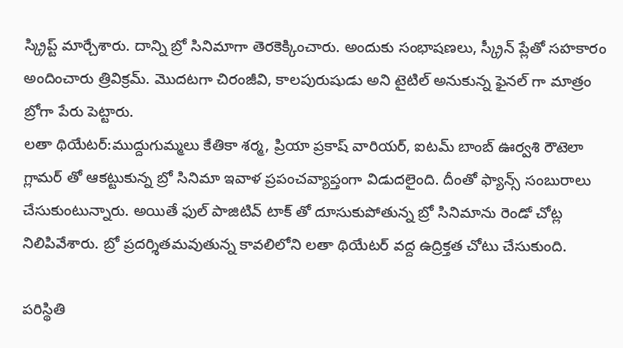స్క్రిప్ట్ మార్చేశారు. దాన్ని బ్రో సినిమాగా తెరకెక్కించారు. అందుకు సంభాషణలు, స్క్రీన్ ప్లేతో సహకారం అందించారు త్రివిక్రమ్. మొదటగా చిరంజీవి, కాలపురుషుడు అని టైటిల్ అనుకున్న ఫైనల్ గా మాత్రం బ్రోగా పేరు పెట్టారు.
లతా థియేటర్:ముద్దుగుమ్మలు కేతికా శర్మ, ప్రియా ప్రకాష్ వారియర్, ఐటమ్ బాంబ్ ఊర్వశి రౌటెలా గ్లామర్ తో ఆకట్టుకున్న బ్రో సినిమా ఇవాళ ప్రపంచవ్యాప్తంగా విడుదలైంది. దీంతో ఫ్యాన్స్ సంబురాలు చేసుకుంటున్నారు. అయితే ఫుల్ పాజిటివ్ టాక్ తో దూసుకుపోతున్న బ్రో సినిమాను రెండో చోట్ల నిలిపివేశారు. బ్రో ప్రదర్శితమవుతున్న కావలిలోని లతా థియేటర్ వద్ద ఉద్రిక్తత చోటు చేసుకుంది.

పరిస్థితి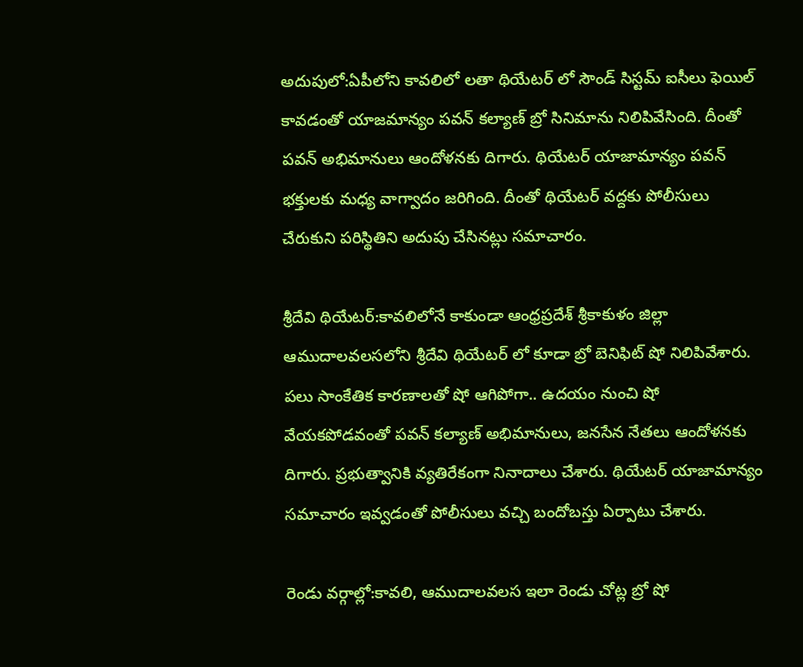అదుపులో:ఏపీలోని కావలిలో లతా థియేటర్ లో సౌండ్ సిస్టమ్ ఐసీలు ఫెయిల్ కావడంతో యాజమాన్యం పవన్ కల్యాణ్ బ్రో సినిమాను నిలిపివేసింది. దీంతో పవన్ అభిమానులు ఆందోళనకు దిగారు. థియేటర్ యాజామాన్యం పవన్ భక్తులకు మధ్య వాగ్వాదం జరిగింది. దీంతో థియేటర్ వద్దకు పోలీసులు చేరుకుని పరిస్థితిని అదుపు చేసినట్లు సమాచారం.

శ్రీదేవి థియేటర్:కావలిలోనే కాకుండా ఆంధ్రప్రదేశ్ శ్రీకాకుళం జిల్లా ఆముదాలవలసలోని శ్రీదేవి థియేటర్ లో కూడా బ్రో బెనిఫిట్ షో నిలిపివేశారు. పలు సాంకేతిక కారణాలతో షో ఆగిపోగా.. ఉదయం నుంచి షో వేయకపోడవంతో పవన్ కల్యాణ్ అభిమానులు, జనసేన నేతలు ఆందోళనకు దిగారు. ప్రభుత్వానికి వ్యతిరేకంగా నినాదాలు చేశారు. థియేటర్ యాజామాన్యం సమాచారం ఇవ్వడంతో పోలీసులు వచ్చి బందోబస్తు ఏర్పాటు చేశారు.

రెండు వర్గాల్లో:కావలి, ఆముదాలవలస ఇలా రెండు చోట్ల బ్రో షో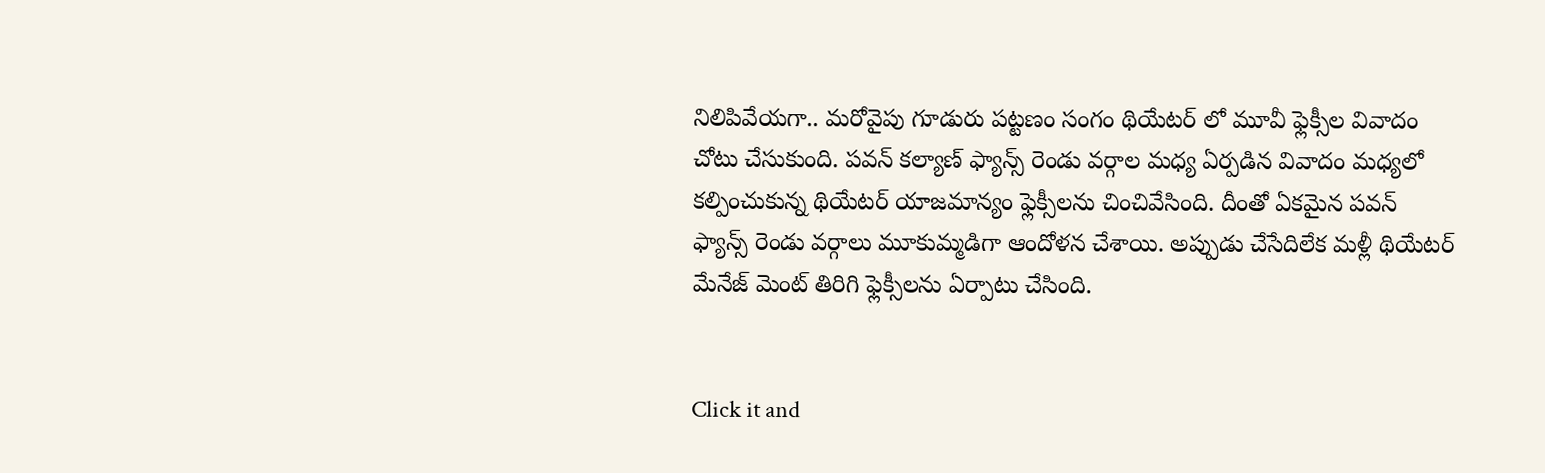నిలిపివేయగా.. మరోవైపు గూడురు పట్టణం సంగం థియేటర్ లో మూవీ ఫ్లెక్సీల వివాదం చోటు చేసుకుంది. పవన్ కల్యాణ్ ఫ్యాన్స్ రెండు వర్గాల మధ్య ఏర్పడిన వివాదం మధ్యలో కల్పించుకున్న థియేటర్ యాజమాన్యం ఫ్లెక్సీలను చించివేసింది. దీంతో ఏకమైన పవన్ ఫ్యాన్స్ రెండు వర్గాలు మూకుమ్మడిగా ఆందోళన చేశాయి. అప్పుడు చేసేదిలేక మళ్లీ థియేటర్ మేనేజ్ మెంట్ తిరిగి ఫ్లెక్సీలను ఏర్పాటు చేసింది.


Click it and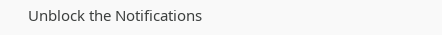Unblock the Notifications